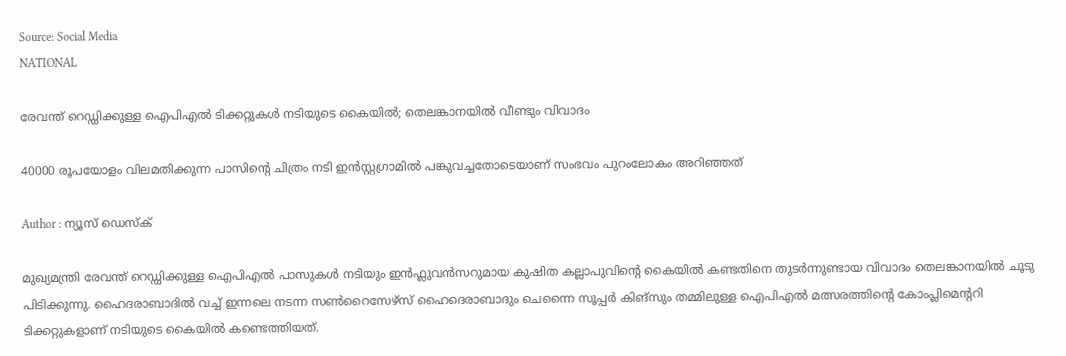Source: Social Media
NATIONAL

രേവന്ത് റെഡ്ഡിക്കുള്ള ഐപിഎൽ ടിക്കറ്റുകൾ നടിയുടെ കൈയിൽ; തെലങ്കാനയിൽ വീണ്ടും വിവാദം

40000 രൂപയോളം വിലമതിക്കുന്ന പാസിൻ്റെ ചിത്രം നടി ഇൻസ്റ്റഗ്രാമിൽ പങ്കുവച്ചതോടെയാണ് സംഭവം പുറംലോകം അറിഞ്ഞത്

Author : ന്യൂസ് ഡെസ്ക്

മുഖ്യമന്ത്രി രേവന്ത് റെഡ്ഡിക്കുള്ള ഐപിഎൽ പാസുകൾ നടിയും ഇൻഫ്ലുവൻസറുമായ കുഷിത കല്ലാപുവിൻ്റെ കൈയിൽ കണ്ടതിനെ തുടർന്നുണ്ടായ വിവാദം തെലങ്കാനയിൽ ചൂടു പിടിക്കുന്നു. ഹൈദരാബാദിൽ വച്ച് ഇന്നലെ നടന്ന സൺറൈസേഴ്‌സ് ഹൈദെരാബാദും ചെന്നൈ സൂപ്പർ കിങ്‌സും തമ്മിലുള്ള ഐപിഎൽ മത്സരത്തിൻ്റെ കോംപ്ലിമെൻ്ററി ടിക്കറ്റുകളാണ് നടിയുടെ കൈയിൽ കണ്ടെത്തിയത്.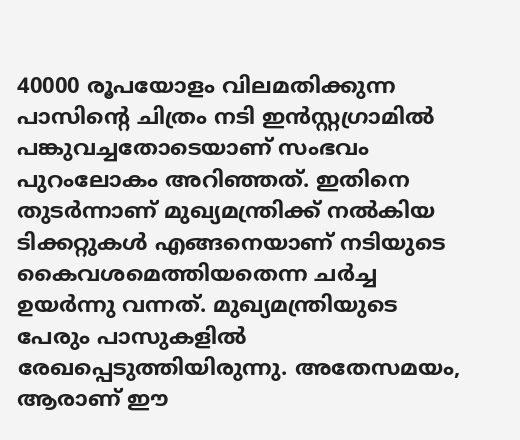40000 രൂപയോളം വിലമതിക്കുന്ന പാസിൻ്റെ ചിത്രം നടി ഇൻസ്റ്റഗ്രാമിൽ പങ്കുവച്ചതോടെയാണ് സംഭവം പുറംലോകം അറിഞ്ഞത്. ഇതിനെ തുടർന്നാണ് മുഖ്യമന്ത്രിക്ക് നൽകിയ ടിക്കറ്റുകൾ എങ്ങനെയാണ് നടിയുടെ കൈവശമെത്തിയതെന്ന ചർച്ച ഉയർന്നു വന്നത്. മുഖ്യമന്ത്രിയുടെ പേരും പാസുകളിൽ രേഖപ്പെടുത്തിയിരുന്നു. അതേസമയം, ആരാണ് ഈ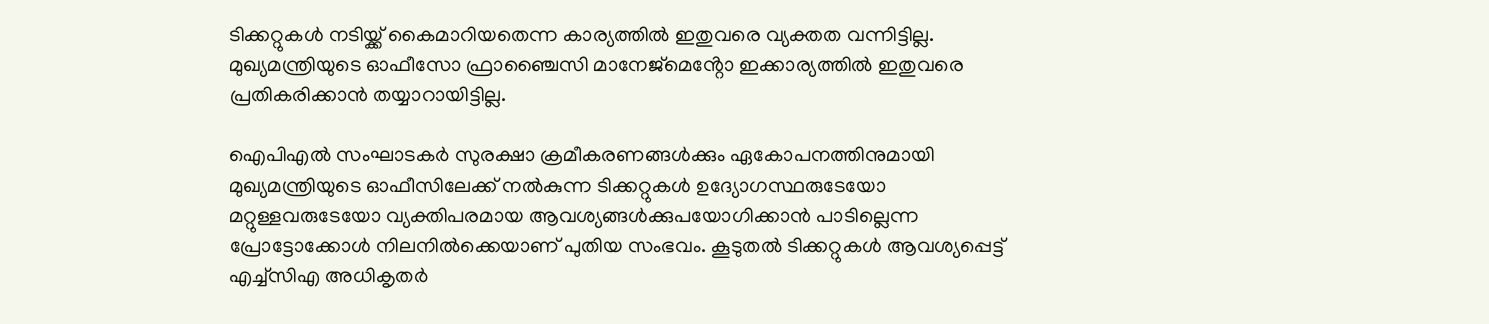ടിക്കറ്റുകൾ നടിയ്ക്ക് കൈമാറിയതെന്ന കാര്യത്തിൽ ഇതുവരെ വ്യക്തത വന്നിട്ടില്ല. മുഖ്യമന്ത്രിയുടെ ഓഫീസോ ഫ്രാഞ്ചൈസി മാനേജ്മെൻ്റോ ഇക്കാര്യത്തിൽ ഇതുവരെ പ്രതികരിക്കാൻ തയ്യാറായിട്ടില്ല.

ഐപിഎൽ സംഘാടകർ സുരക്ഷാ ക്രമീകരണങ്ങൾക്കും ഏകോപനത്തിനുമായി മുഖ്യമന്ത്രിയുടെ ഓഫീസിലേക്ക് നൽകുന്ന ടിക്കറ്റുകൾ ഉദ്യോഗസ്ഥരുടേയോ മറ്റുള്ളവരുടേയോ വ്യക്തിപരമായ ആവശ്യങ്ങൾക്കുപയോഗിക്കാൻ പാടില്ലെന്ന പ്രോട്ടോക്കോൾ നിലനിൽക്കെയാണ് പുതിയ സംഭവം. കൂടുതൽ ടിക്കറ്റുകൾ ആവശ്യപ്പെട്ട് എച്ച്സിഎ അധികൃതര്‍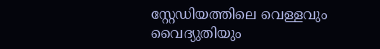സ്റ്റേഡിയത്തിലെ വെള്ളവും വൈദ്യുതിയും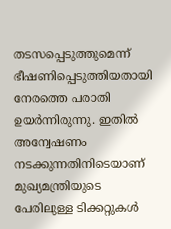തടസപ്പെടുത്തുമെന്ന് ഭീഷണിപ്പെടുത്തിയതായി നേരത്തെ പരാതി ഉയർന്നിരുന്നു. ഇതിൽ അന്വേഷണം നടക്കുന്നതിനിടെയാണ് മുഖ്യമന്ത്രിയുടെ പേരിലുള്ള ടിക്കറ്റുകൾ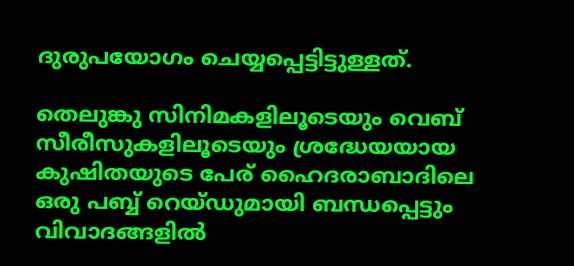ദുരുപയോഗം ചെയ്യപ്പെട്ടിട്ടുള്ളത്.

തെലുങ്കു സിനിമകളിലൂടെയും വെബ് സീരീസുകളിലൂടെയും ശ്രദ്ധേയയായ കുഷിതയുടെ പേര് ഹൈദരാബാദിലെ ഒരു പബ്ബ് റെയ്ഡുമായി ബന്ധപ്പെട്ടും വിവാദങ്ങളിൽ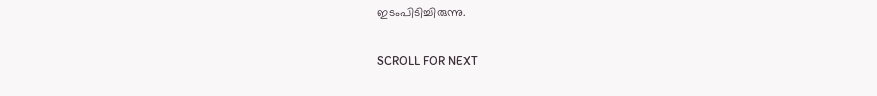ഇടംപിടിച്ചിരുന്നു.

SCROLL FOR NEXT